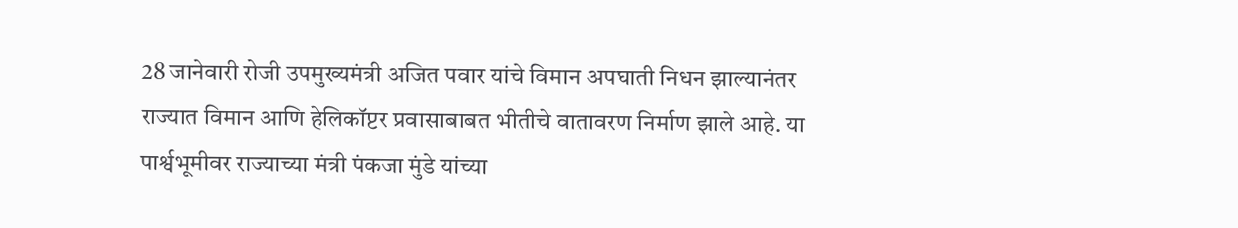28 जानेवारी रोजी उपमुख्यमंत्री अजित पवार यांचे विमान अपघाती निधन झाल्यानंतर राज्यात विमान आणि हेलिकॉप्टर प्रवासाबाबत भीतीचे वातावरण निर्माण झाले आहे. या पार्श्वभूमीवर राज्याच्या मंत्री पंकजा मुंडे यांच्या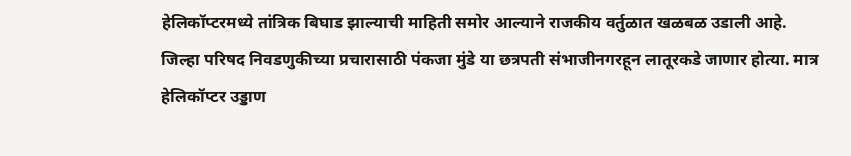हेलिकॉप्टरमध्ये तांत्रिक बिघाड झाल्याची माहिती समोर आल्याने राजकीय वर्तुळात खळबळ उडाली आहे.
जिल्हा परिषद निवडणुकीच्या प्रचारासाठी पंकजा मुंडे या छत्रपती संभाजीनगरहून लातूरकडे जाणार होत्या. मात्र हेलिकॉप्टर उड्डाण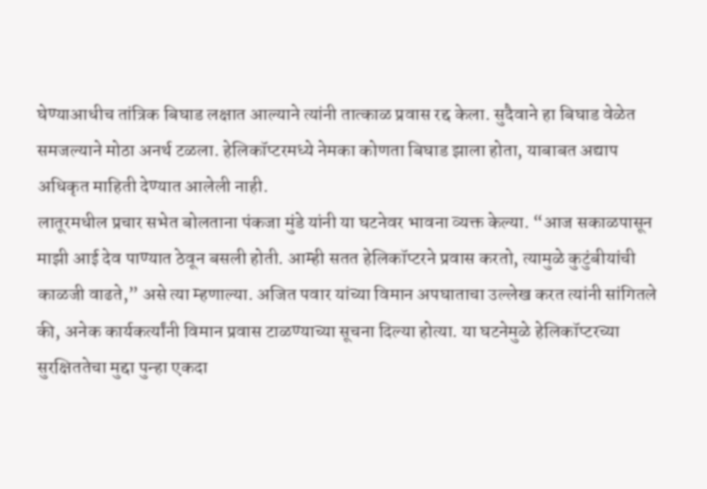घेण्याआधीच तांत्रिक बिघाड लक्षात आल्याने त्यांनी तात्काळ प्रवास रद्द केला. सुदैवाने हा बिघाड वेळेत समजल्याने मोठा अनर्थ टळला. हेलिकॉप्टरमध्ये नेमका कोणता बिघाड झाला होता, याबाबत अद्याप अधिकृत माहिती देण्यात आलेली नाही.
लातूरमधील प्रचार सभेत बोलताना पंकजा मुंडे यांनी या घटनेवर भावना व्यक्त केल्या. “आज सकाळपासून माझी आई देव पाण्यात ठेवून बसली होती. आम्ही सतत हेलिकॉप्टरने प्रवास करतो, त्यामुळे कुटुंबीयांची काळजी वाढते,” असे त्या म्हणाल्या. अजित पवार यांच्या विमान अपघाताचा उल्लेख करत त्यांनी सांगितले की, अनेक कार्यकर्त्यांनी विमान प्रवास टाळण्याच्या सूचना दिल्या होत्या. या घटनेमुळे हेलिकॉप्टरच्या सुरक्षिततेचा मुद्दा पुन्हा एकदा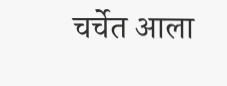चर्चेत आला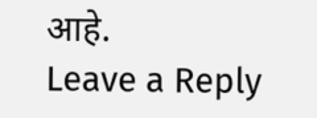आहे.
Leave a Reply